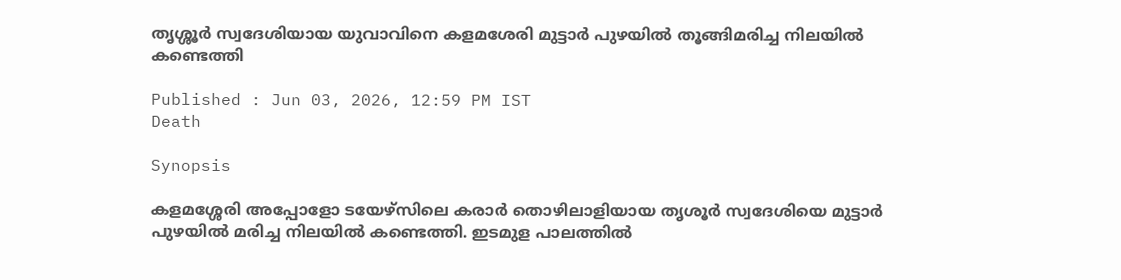തൃശ്ശൂർ സ്വദേശിയായ യുവാവിനെ കളമശേരി മുട്ടാർ പുഴയിൽ തൂങ്ങിമരിച്ച നിലയിൽ കണ്ടെത്തി

Published : Jun 03, 2026, 12:59 PM IST
Death

Synopsis

കളമശ്ശേരി അപ്പോളോ ടയേഴ്സിലെ കരാർ തൊഴിലാളിയായ തൃശൂർ സ്വദേശിയെ മുട്ടാർ പുഴയിൽ മരിച്ച നിലയിൽ കണ്ടെത്തി. ഇടമുള പാലത്തിൽ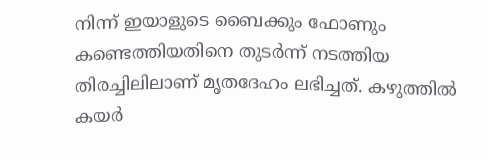നിന്ന് ഇയാളുടെ ബൈക്കും ഫോണും കണ്ടെത്തിയതിനെ തുടർന്ന് നടത്തിയ തിരച്ചിലിലാണ് മൃതദേഹം ലഭിച്ചത്. കഴുത്തിൽ കയർ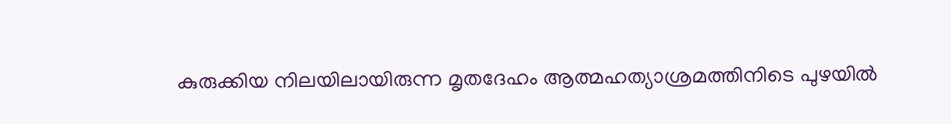കുരുക്കിയ നിലയിലായിരുന്ന മൃതദേഹം ആത്മഹത്യാശ്രമത്തിനിടെ പുഴയിൽ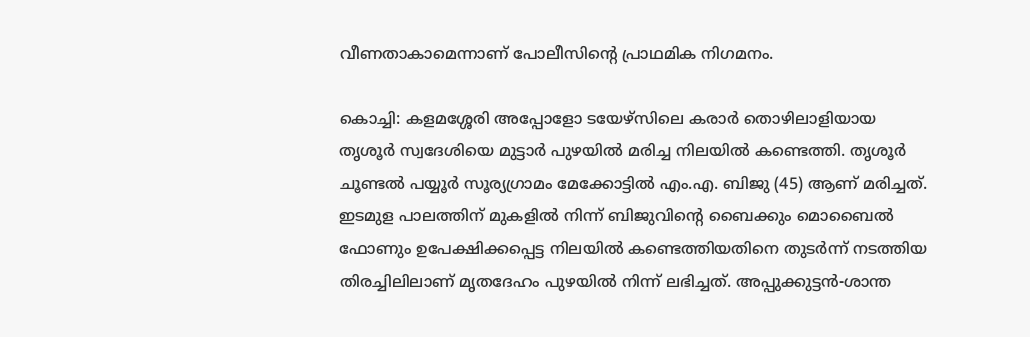വീണതാകാമെന്നാണ് പോലീസിന്റെ പ്രാഥമിക നിഗമനം.

കൊച്ചി: കളമശ്ശേരി അപ്പോളോ ടയേഴ്സിലെ കരാർ തൊഴിലാളിയായ തൃശൂർ സ്വദേശിയെ മുട്ടാർ പുഴയിൽ മരിച്ച നിലയിൽ കണ്ടെത്തി. തൃശൂർ ചൂണ്ടൽ പയ്യൂർ സൂര്യഗ്രാമം മേക്കോട്ടിൽ എം.എ. ബിജു (45) ആണ് മരിച്ചത്. ഇടമുള പാലത്തിന് മുകളിൽ നിന്ന് ബിജുവിന്റെ ബൈക്കും മൊബൈൽ ഫോണും ഉപേക്ഷിക്കപ്പെട്ട നിലയിൽ കണ്ടെത്തിയതിനെ തുടർന്ന് നടത്തിയ തിരച്ചിലിലാണ് മൃതദേഹം പുഴയിൽ നിന്ന് ലഭിച്ചത്. അപ്പുക്കുട്ടൻ-ശാന്ത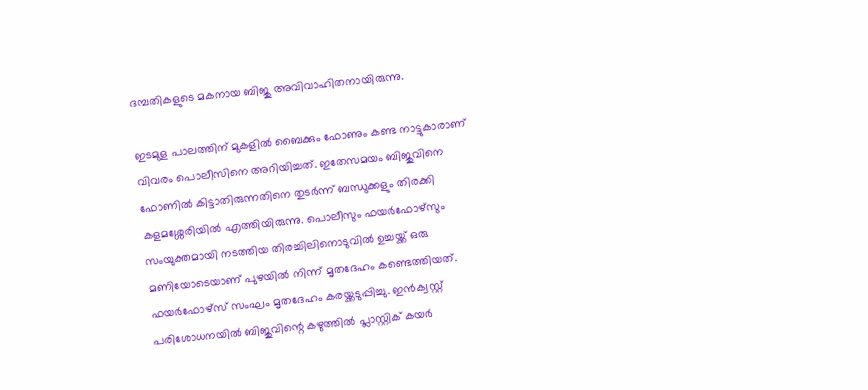ദമ്പതികളുടെ മകനായ ബിജു അവിവാഹിതനായിരുന്നു.

ഇടമുള പാലത്തിന് മുകളിൽ ബൈക്കും ഫോണും കണ്ട നാട്ടുകാരാണ് വിവരം പൊലീസിനെ അറിയിച്ചത്. ഇതേസമയം ബിജുവിനെ ഫോണിൽ കിട്ടാതിരുന്നതിനെ തുടർന്ന് ബന്ധുക്കളും തിരക്കി കളമശ്ശേരിയിൽ എത്തിയിരുന്നു. പൊലീസും ഫയർഫോഴ്‌സും സംയുക്തമായി നടത്തിയ തിരച്ചിലിനൊടുവിൽ ഉച്ചയ്ക്ക് ഒരു മണിയോടെയാണ് പുഴയിൽ നിന്ന് മൃതദേഹം കണ്ടെത്തിയത്. ഫയർഫോഴ്‌സ് സംഘം മൃതദേഹം കരയ്ക്കടുപ്പിച്ചു. ഇൻക്വസ്റ്റ് പരിശോധനയിൽ ബിജുവിന്റെ കഴുത്തിൽ പ്ലാസ്റ്റിക് കയർ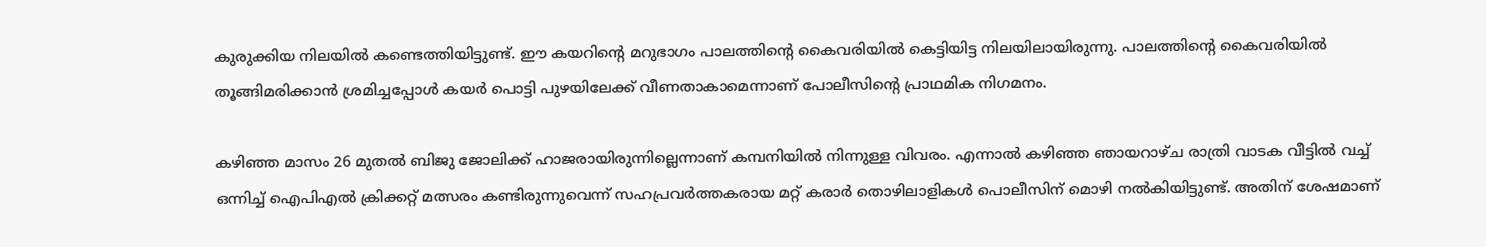കുരുക്കിയ നിലയിൽ കണ്ടെത്തിയിട്ടുണ്ട്. ഈ കയറിന്റെ മറുഭാഗം പാലത്തിന്റെ കൈവരിയിൽ കെട്ടിയിട്ട നിലയിലായിരുന്നു. പാലത്തിന്റെ കൈവരിയിൽ തൂങ്ങിമരിക്കാൻ ശ്രമിച്ചപ്പോൾ കയർ പൊട്ടി പുഴയിലേക്ക് വീണതാകാമെന്നാണ് പോലീസിന്റെ പ്രാഥമിക നിഗമനം.

കഴിഞ്ഞ മാസം 26 മുതൽ ബിജു ജോലിക്ക് ഹാജരായിരുന്നില്ലെന്നാണ് കമ്പനിയിൽ നിന്നുള്ള വിവരം. എന്നാൽ കഴിഞ്ഞ ഞായറാഴ്ച രാത്രി വാടക വീട്ടിൽ വച്ച് ഒന്നിച്ച് ഐപിഎൽ ക്രിക്കറ്റ് മത്സരം കണ്ടിരുന്നുവെന്ന് സഹപ്രവർത്തകരായ മറ്റ് കരാർ തൊഴിലാളികൾ പൊലീസിന് മൊഴി നൽകിയിട്ടുണ്ട്. അതിന് ശേഷമാണ്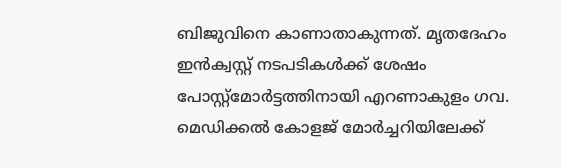ബിജുവിനെ കാണാതാകുന്നത്. മൃതദേഹം ഇൻക്വസ്റ്റ് നടപടികൾക്ക് ശേഷം പോസ്റ്റ്മോർട്ടത്തിനായി എറണാകുളം ഗവ. മെഡിക്കൽ കോളജ് മോർച്ചറിയിലേക്ക്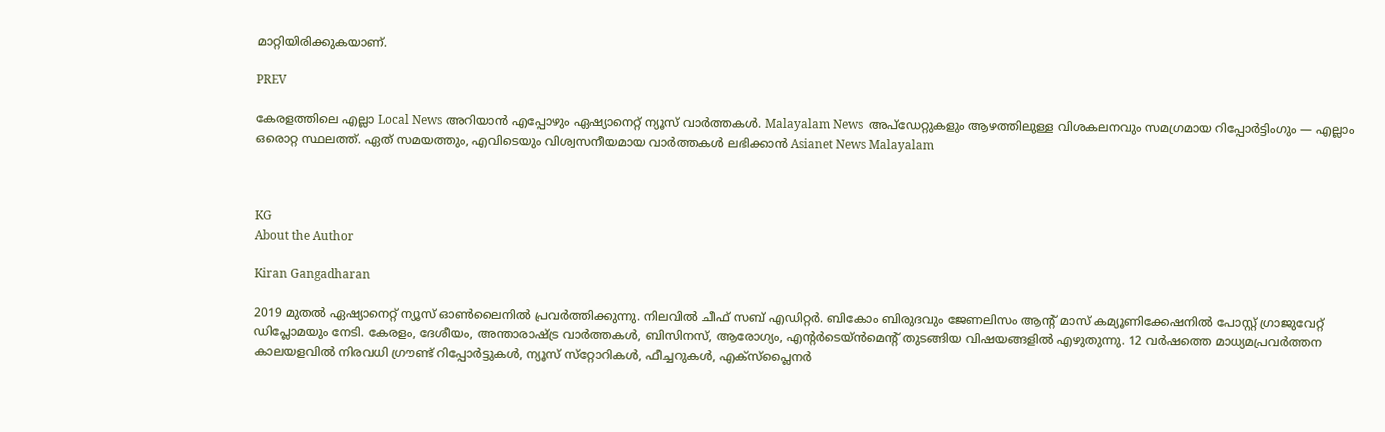മാറ്റിയിരിക്കുകയാണ്.

PREV

കേരളത്തിലെ എല്ലാ Local News അറിയാൻ എപ്പോഴും ഏഷ്യാനെറ്റ് ന്യൂസ് വാർത്തകൾ. Malayalam News  അപ്‌ഡേറ്റുകളും ആഴത്തിലുള്ള വിശകലനവും സമഗ്രമായ റിപ്പോർട്ടിംഗും — എല്ലാം ഒരൊറ്റ സ്ഥലത്ത്. ഏത് സമയത്തും, എവിടെയും വിശ്വസനീയമായ വാർത്തകൾ ലഭിക്കാൻ Asianet News Malayalam



KG
About the Author

Kiran Gangadharan

2019 മുതല്‍ ഏഷ്യാനെറ്റ് ന്യൂസ് ഓണ്‍ലൈനില്‍ പ്രവര്‍ത്തിക്കുന്നു. നിലവില്‍ ചീഫ് സബ് എഡിറ്റർ. ബികോം ബിരുദവും ജേണലിസം ആൻ്റ് മാസ് കമ്യൂണിക്കേഷനിൽ പോസ്റ്റ് ഗ്രാജുവേറ്റ് ഡിപ്ലോമയും നേടി. കേരളം, ദേശീയം, അന്താരാഷ്ട്ര വാര്‍ത്തകള്‍, ബിസിനസ്, ആരോഗ്യം, എന്റർടെയ്ൻമെൻ്റ് തുടങ്ങിയ വിഷയങ്ങളില്‍ എഴുതുന്നു. 12 വര്‍ഷത്തെ മാധ്യമപ്രവര്‍ത്തന കാലയളവില്‍ നിരവധി ഗ്രൗണ്ട് റിപ്പോര്‍ട്ടുകള്‍, ന്യൂസ് സ്‌റ്റോറികള്‍, ഫീച്ചറുകള്‍, എക്‌സ്‌പ്ലൈന‍ർ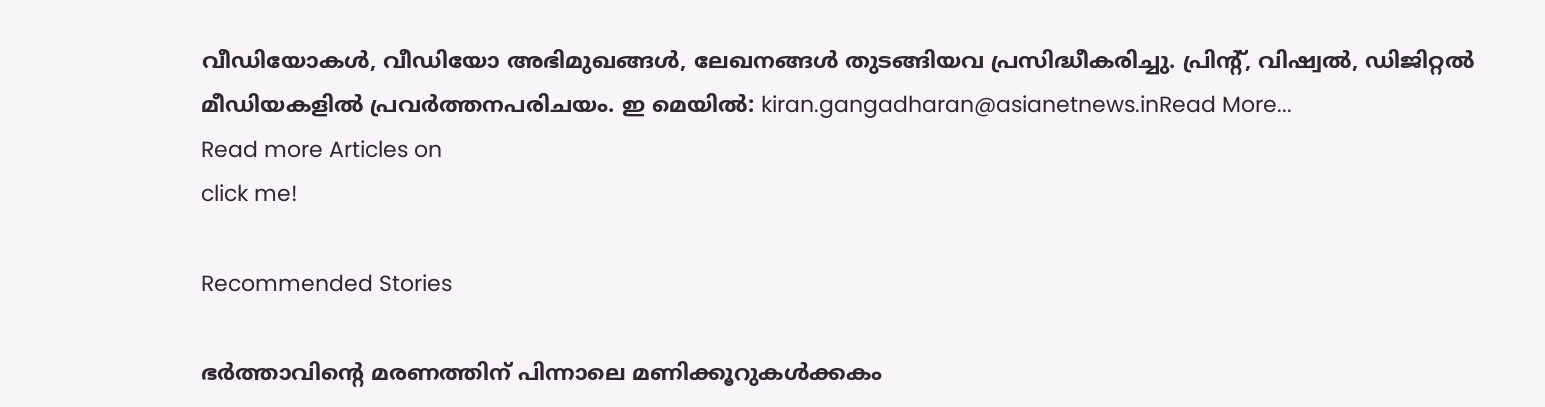വീഡിയോകൾ, വീഡിയോ അഭിമുഖങ്ങള്‍, ലേഖനങ്ങള്‍ തുടങ്ങിയവ പ്രസിദ്ധീകരിച്ചു. പ്രിന്റ്, വിഷ്വല്‍, ഡിജിറ്റല്‍ മീഡിയകളില്‍ പ്രവര്‍ത്തനപരിചയം. ഇ മെയില്‍: kiran.gangadharan@asianetnews.inRead More...
Read more Articles on
click me!

Recommended Stories

ഭർത്താവിന്‍റെ മരണത്തിന് പിന്നാലെ മണിക്കൂറുകൾക്കകം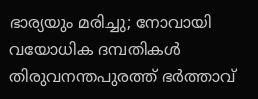ഭാര്യയും മരിച്ചു; നോവായി വയോധിക ദമ്പതികൾ
തിരുവനന്തപുരത്ത് ഭർത്താവ്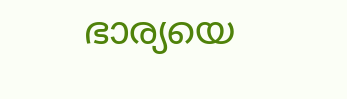ഭാര്യയെ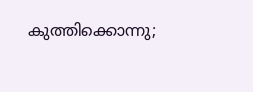കുത്തിക്കൊന്നു;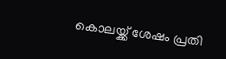കൊലയ്ക്ക് ശേഷം പ്രതി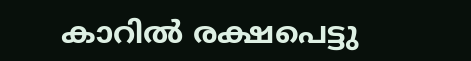കാറിൽ രക്ഷപെട്ടു